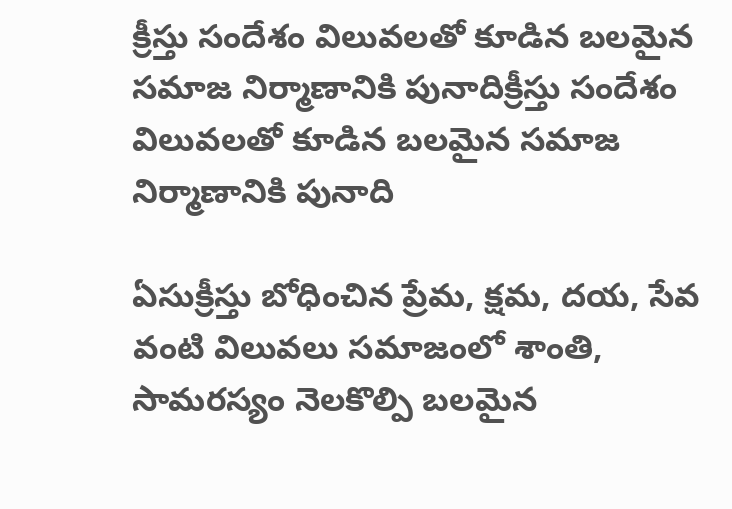క్రీస్తు సందేశం విలువలతో కూడిన బలమైన సమాజ నిర్మాణానికి పునాదిక్రీస్తు సందేశం విలువలతో కూడిన బలమైన సమాజ నిర్మాణానికి పునాది

ఏసుక్రీస్తు బోధించిన ప్రేమ, క్షమ, దయ, సేవ వంటి విలువలు సమాజంలో శాంతి, సామరస్యం నెలకొల్పి బలమైన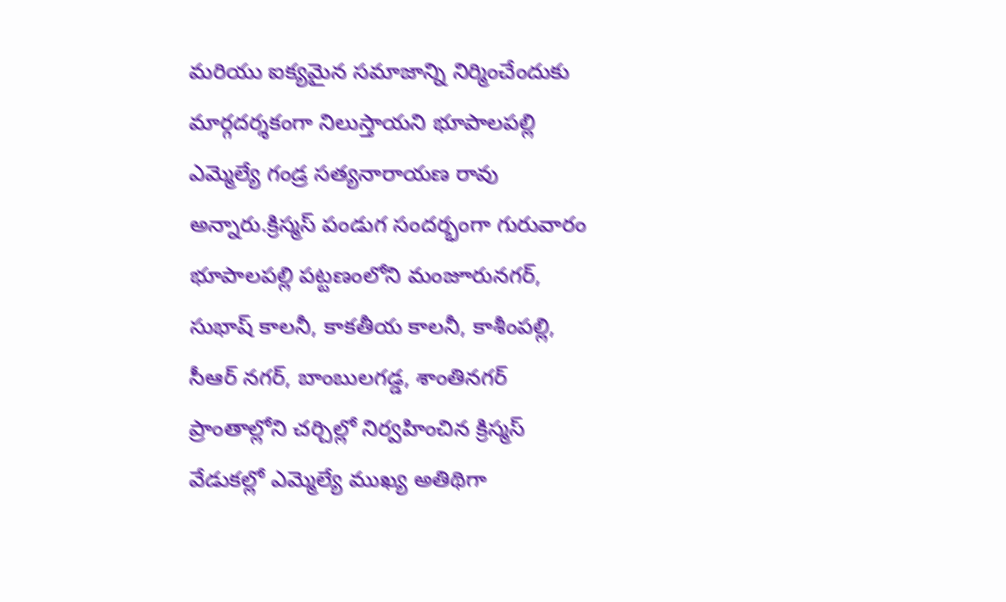మరియు ఐక్యమైన సమాజాన్ని నిర్మించేందుకు మార్గదర్శకంగా నిలుస్తాయని భూపాలపల్లి ఎమ్మెల్యే గండ్ర సత్యనారాయణ రావు అన్నారు.క్రిస్మస్ పండుగ సందర్భంగా గురువారం భూపాలపల్లి పట్టణంలోని మంజూరునగర్, సుభాష్ కాలనీ, కాకతీయ కాలనీ, కాశీంపల్లి, సీఆర్ నగర్, బాంబులగడ్డ, శాంతినగర్ ప్రాంతాల్లోని చర్చిల్లో నిర్వహించిన క్రిస్మస్ వేడుకల్లో ఎమ్మెల్యే ముఖ్య అతిథిగా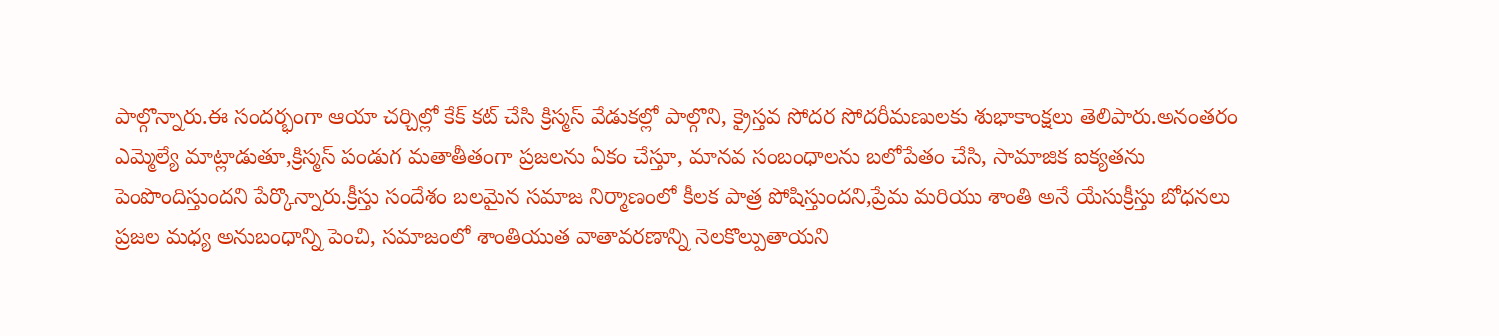పాల్గొన్నారు.ఈ సందర్భంగా ఆయా చర్చిల్లో కేక్ కట్ చేసి క్రిస్మస్ వేడుకల్లో పాల్గొని, క్రైస్తవ సోదర సోదరీమణులకు శుభాకాంక్షలు తెలిపారు.అనంతరం ఎమ్మెల్యే మాట్లాడుతూ,క్రిస్మస్ పండుగ మతాతీతంగా ప్రజలను ఏకం చేస్తూ, మానవ సంబంధాలను బలోపేతం చేసి, సామాజిక ఐక్యతను పెంపొందిస్తుందని పేర్కొన్నారు.క్రీస్తు సందేశం బలమైన సమాజ నిర్మాణంలో కీలక పాత్ర పోషిస్తుందని,ప్రేమ మరియు శాంతి అనే యేసుక్రీస్తు బోధనలు ప్రజల మధ్య అనుబంధాన్ని పెంచి, సమాజంలో శాంతియుత వాతావరణాన్ని నెలకొల్పుతాయని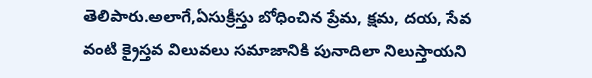తెలిపారు.అలాగే,ఏసుక్రీస్తు బోధించిన ప్రేమ, క్షమ, దయ, సేవ వంటి క్రైస్తవ విలువలు సమాజానికి పునాదిలా నిలుస్తాయని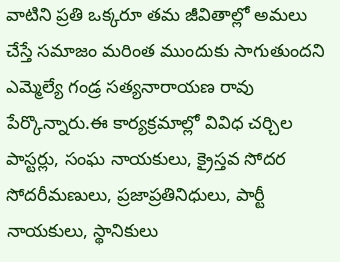వాటిని ప్రతి ఒక్కరూ తమ జీవితాల్లో అమలు చేస్తే సమాజం మరింత ముందుకు సాగుతుందని ఎమ్మెల్యే గండ్ర సత్యనారాయణ రావు పేర్కొన్నారు.ఈ కార్యక్రమాల్లో వివిధ చర్చిల పాస్టర్లు, సంఘ నాయకులు, క్రైస్తవ సోదర సోదరీమణులు, ప్రజాప్రతినిధులు, పార్టీ నాయకులు, స్థానికులు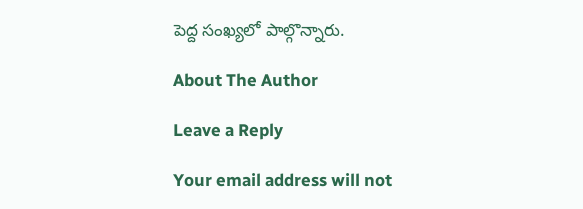పెద్ద సంఖ్యలో పాల్గొన్నారు.

About The Author

Leave a Reply

Your email address will not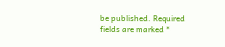be published. Required fields are marked *